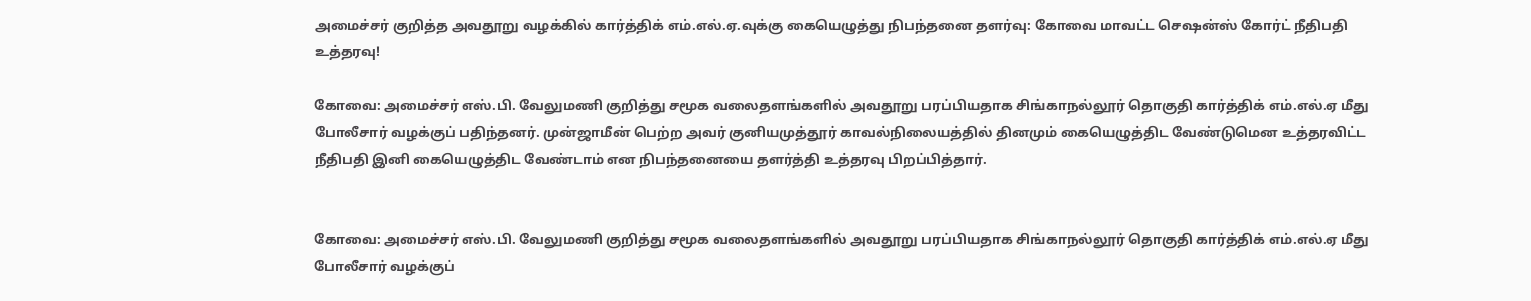அமைச்சர் குறித்த அவதூறு வழக்கில் கார்த்திக் எம்.எல்.ஏ.வுக்கு கையெழுத்து நிபந்தனை தளர்வு: கோவை மாவட்ட செஷன்ஸ் கோர்ட் நீதிபதி உத்தரவு!

கோவை: அமைச்சர் எஸ்.பி. வேலுமணி குறித்து சமூக வலைதளங்களில் அவதூறு பரப்பியதாக சிங்காநல்லூர் தொகுதி கார்த்திக் எம்.எல்.ஏ மீது போலீசார் வழக்குப் பதிந்தனர். முன்ஜாமீன் பெற்ற அவர் குனியமுத்தூர் காவல்நிலையத்தில் தினமும் கையெழுத்திட வேண்டுமென உத்தரவிட்ட நீதிபதி இனி கையெழுத்திட வேண்டாம் என நிபந்தனையை தளர்த்தி உத்தரவு பிறப்பித்தார்.


கோவை: அமைச்சர் எஸ்.பி. வேலுமணி குறித்து சமூக வலைதளங்களில் அவதூறு பரப்பியதாக சிங்காநல்லூர் தொகுதி கார்த்திக் எம்.எல்.ஏ மீது போலீசார் வழக்குப்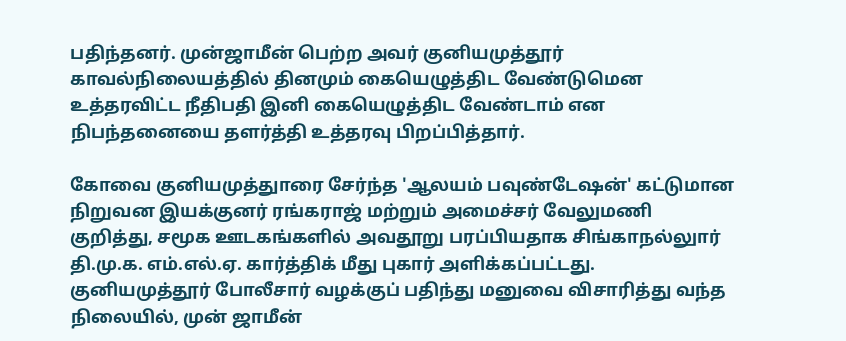பதிந்தனர். முன்ஜாமீன் பெற்ற அவர் குனியமுத்தூர் காவல்நிலையத்தில் தினமும் கையெழுத்திட வேண்டுமென உத்தரவிட்ட நீதிபதி இனி கையெழுத்திட வேண்டாம் என நிபந்தனையை தளர்த்தி உத்தரவு பிறப்பித்தார்.

கோவை குனியமுத்துாரை சேர்ந்த 'ஆலயம் பவுண்டேஷன்' கட்டுமான நிறுவன இயக்குனர் ரங்கராஜ் மற்றும் அமைச்சர் வேலுமணி குறித்து, சமூக ஊடகங்களில் அவதூறு பரப்பியதாக சிங்காநல்லுார் தி.மு.க. எம்.எல்.ஏ. கார்த்திக் மீது புகார் அளிக்கப்பட்டது. குனியமுத்தூர் போலீசார் வழக்குப் பதிந்து மனுவை விசாரித்து வந்த நிலையில், முன் ஜாமீன்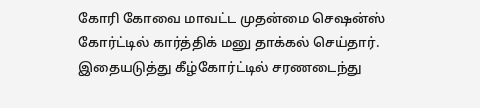கோரி கோவை மாவட்ட முதன்மை செஷன்ஸ் கோர்ட்டில் கார்த்திக் மனு தாக்கல் செய்தார். இதையடுத்து கீழ்கோர்ட்டில் சரணடைந்து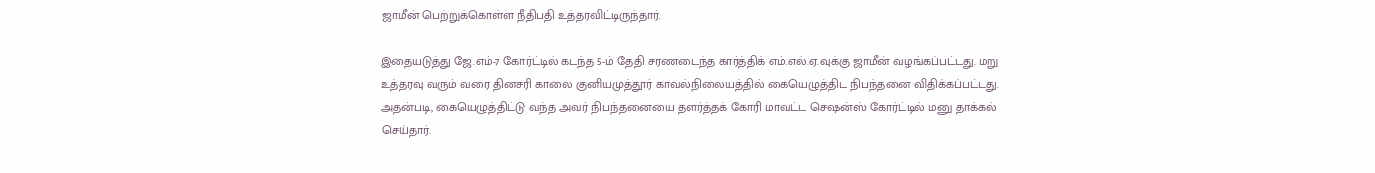ஜாமீன் பெற்றுக்கொள்ள நீதிபதி உத்தரவிட்டிருந்தார்.

இதையடுத்து ஜே.எம்-7 கோர்ட்டில் கடந்த 5-ம் தேதி சரணடைந்த கார்த்திக் எம்.எல்.ஏ.வுக்கு ஜாமீன் வழங்கப்பட்டது. மறு உத்தரவு வரும் வரை தினசரி காலை குனியமுத்தூர் காவல்நிலையத்தில் கையெழுத்திட நிபந்தனை விதிக்கப்பட்டது. அதன்படி, கையெழுத்திட்டு வந்த அவர் நிபந்தனையை தளர்த்தக் கோரி மாவட்ட செஷன்ஸ் கோர்ட்டில் மனு தாக்கல் செய்தார்.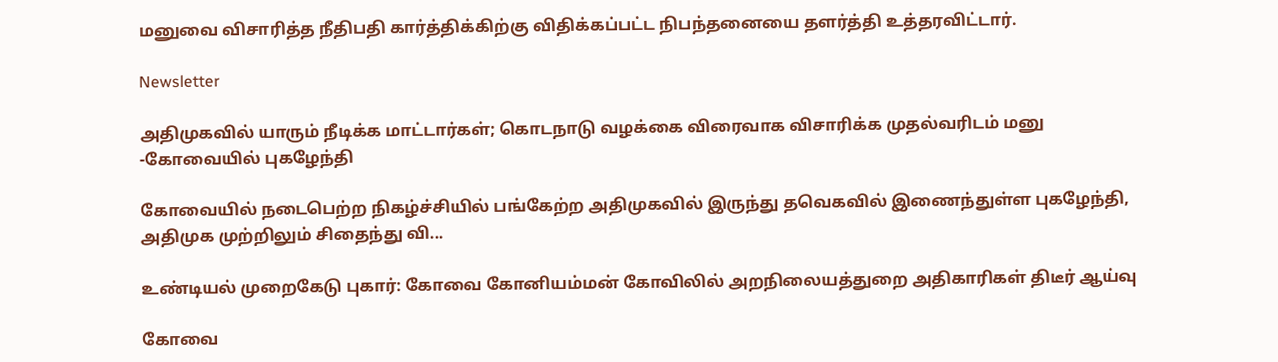மனுவை விசாரித்த நீதிபதி கார்த்திக்கிற்கு விதிக்கப்பட்ட நிபந்தனையை தளர்த்தி உத்தரவிட்டார்.

Newsletter

அதிமுகவில் யாரும் நீடிக்க மாட்டார்கள்; கொடநாடு வழக்கை விரைவாக விசாரிக்க முதல்வரிடம் மனு -கோவையில் புகழேந்தி

கோவையில் நடைபெற்ற நிகழ்ச்சியில் பங்கேற்ற அதிமுகவில் இருந்து தவெகவில் இணைந்துள்ள புகழேந்தி, அதிமுக முற்றிலும் சிதைந்து வி...

உண்டியல் முறைகேடு புகார்: கோவை கோனியம்மன் கோவிலில் அறநிலையத்துறை அதிகாரிகள் திடீர் ஆய்வு

கோவை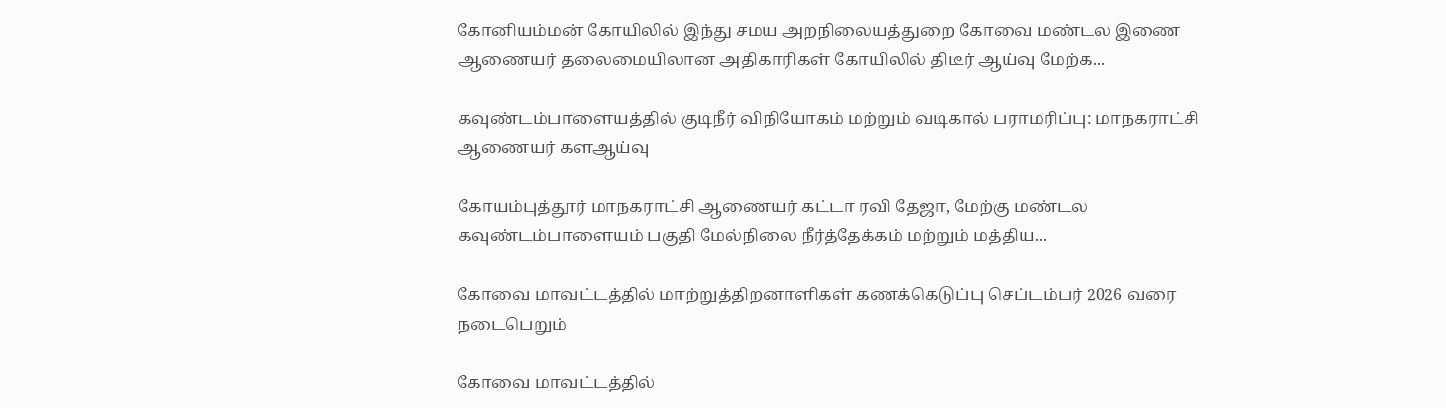கோனியம்மன் கோயிலில் இந்து சமய அறநிலையத்துறை கோவை மண்டல இணை ஆணையர் தலைமையிலான அதிகாரிகள் கோயிலில் திடீர் ஆய்வு மேற்க...

கவுண்டம்பாளையத்தில் குடிநீர் விநியோகம் மற்றும் வடிகால் பராமரிப்பு: மாநகராட்சி ஆணையர் களஆய்வு

கோயம்புத்தூர் மாநகராட்சி ஆணையர் கட்டா ரவி தேஜா, மேற்கு மண்டல கவுண்டம்பாளையம் பகுதி மேல்நிலை நீர்த்தேக்கம் மற்றும் மத்திய...

கோவை மாவட்டத்தில் மாற்றுத்திறனாளிகள் கணக்கெடுப்பு செப்டம்பர் 2026 வரை நடைபெறும்

கோவை மாவட்டத்தில்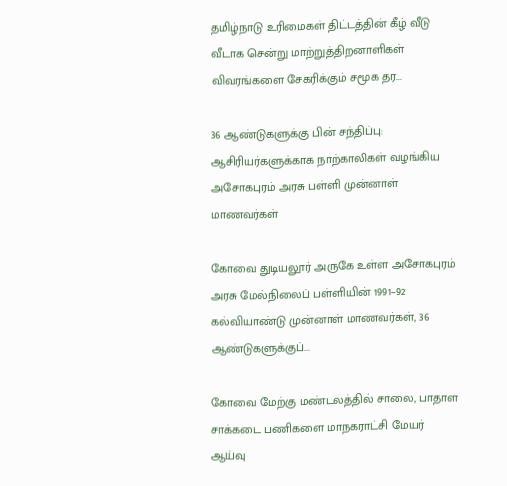தமிழ்நாடு உரிமைகள் திட்டத்தின் கீழ் வீடு வீடாக சென்று மாற்றுத்திறனாளிகள் விவரங்களை சேகரிக்கும் சமூக தர...

36 ஆண்டுகளுக்கு பின் சந்திப்பு: ஆசிரியர்களுக்காக நாற்காலிகள் வழங்கிய அசோகபுரம் அரசு பள்ளி முன்னாள் மாணவர்கள்

கோவை துடியலூர் அருகே உள்ள அசோகபுரம் அரசு மேல்நிலைப் பள்ளியின் 1991–92 கல்வியாண்டு முன்னாள் மாணவர்கள், 36 ஆண்டுகளுக்குப்...

கோவை மேற்கு மண்டலத்தில் சாலை, பாதாள சாக்கடை பணிகளை மாநகராட்சி மேயர் ஆய்வு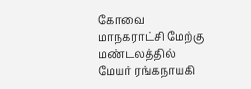கோவை மாநகராட்சி மேற்கு மண்டலத்தில் மேயர் ரங்கநாயகி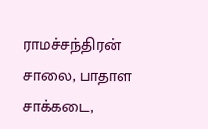ராமச்சந்திரன் சாலை, பாதாள சாக்கடை,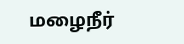மழைநீர்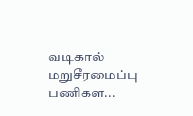வடிகால் மறுசீரமைப்பு பணிகள...